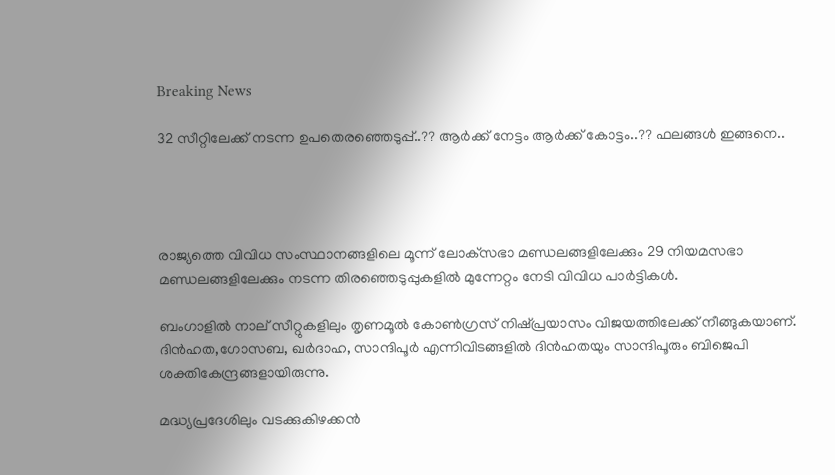Breaking News

32 സീറ്റിലേക്ക് നടന്ന ഉപതെരഞ്ഞെടുപ്പ്..?? ആർക്ക് നേട്ടം ആർക്ക് കോട്ടം..?? ഫലങ്ങള്‍ ഇങ്ങനെ..




രാജ്യത്തെ വിവിധ സംസ്ഥാനങ്ങളിലെ മൂന്ന് ലോക്‌സഭാ മണ്ഡലങ്ങളിലേക്കും 29 നിയമസഭാ മണ്ഡലങ്ങളിലേക്കും നടന്ന തിരഞ്ഞെടുപ്പുകളില്‍ മുന്നേ‌റ്റം നേടി വിവിധ പാര്‍ട്ടികള്‍.

ബംഗാളില്‍ നാല് സീ‌റ്റുകളിലും തൃണമൂല്‍ കോണ്‍ഗ്രസ് നിഷ്‌പ്രയാസം വിജയത്തിലേക്ക് നീങ്ങുകയാണ്. ദിന്‍ഹത,ഗോസബ, ഖര്‍ദാഹ, സാന്ദിപൂര്‍ എന്നിവിടങ്ങളില്‍ ദിന്‍ഹതയും സാന്ദിപൂരും ബിജെപി ശക്തികേന്ദ്രങ്ങളായിരുന്നു.

മദ്ധ്യപ്രദേശിലും വടക്കുകിഴക്കന്‍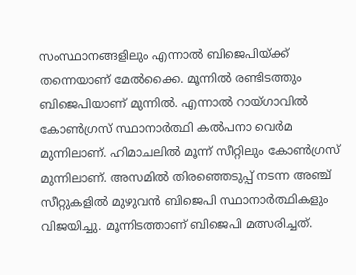സംസ്ഥാനങ്ങളിലും എന്നാല്‍ ബിജെപിയ്‌ക്ക് തന്നെയാണ് മേല്‍ക്കൈ. മൂന്നില്‍ രണ്ടിടത്തും ബിജെപിയാണ് മുന്നില്‍. എന്നാല്‍ റായ്‌ഗാവില്‍ കോണ്‍ഗ്രസ് സ്ഥാനാര്‍ത്ഥി കല്‍പനാ വെര്‍മ മുന്നിലാണ്. ഹിമാചലില്‍ മൂന്ന് സീ‌റ്റിലും കോണ്‍ഗ്രസ് മുന്നിലാണ്. അസമില്‍ തിരഞ്ഞെടുപ്പ് നടന്ന അഞ്ച് സീ‌റ്റുകളില്‍ മുഴുവന്‍ ബിജെപി സ്ഥാനാര്‍ത്ഥികളും വിജയിച്ചു. മൂന്നിടത്താണ് ബിജെപി മത്സരിച്ചത്.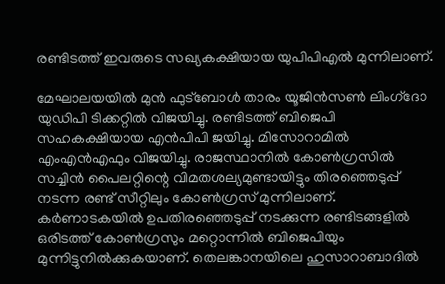രണ്ടിടത്ത് ഇവരുടെ സഖ്യകക്ഷിയായ യുപിപിഎല്‍ മുന്നിലാണ്.

മേഘാലയയില്‍ മുന്‍ ഫുട്‌ബോള്‍ താരം യൂജിന്‍സണ്‍ ലിംഗ്‌ദോ യുഡിപി ടിക്ക‌റ്റില്‍ വിജയിച്ചു. രണ്ടിടത്ത് ബിജെപി സഹകക്ഷിയായ എന്‍‌പിപി ജയിച്ചു. മിസോറാമില്‍ എം‌എന്‍എഫും വിജയിച്ചു. രാജസ്ഥാനില്‍ കോണ്‍ഗ്രസില്‍ സച്ചിന്‍ പൈല‌റ്റിന്റെ വിമതശല്യമുണ്ടായിട്ടും തിരഞ്ഞെടുപ്പ് നടന്ന രണ്ട് സീ‌റ്റിലും കോണ്‍ഗ്രസ് മുന്നിലാണ്. കര്‍ണാടകയില്‍ ഉപതിരഞ്ഞെടുപ്പ് നടക്കുന്ന രണ്ടിടങ്ങളില്‍ ഒരിടത്ത് കോണ്‍ഗ്രസും മ‌റ്റൊന്നില്‍ ബിജെപിയും മുന്നിട്ടുനില്‍ക്കുകയാണ്. തെലങ്കാനയിലെ ഹുസാറാബാദില്‍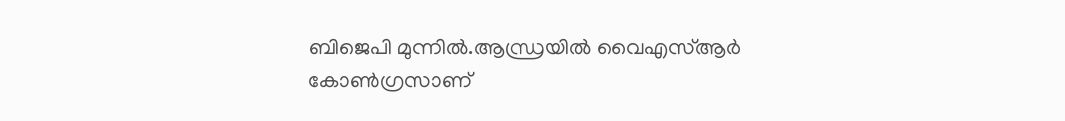ബിജെപി മുന്നില്‍.ആന്ധ്രയില്‍ വൈഎസ്‌ആര്‍ കോണ്‍ഗ്രസാണ്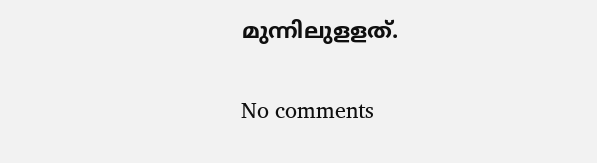മുന്നിലുള‌ളത്.

No comments